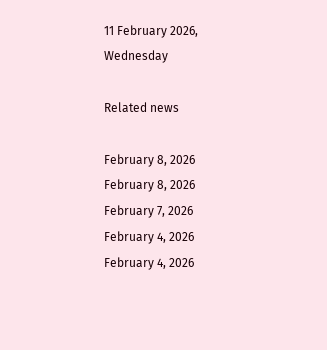11 February 2026, Wednesday

Related news

February 8, 2026
February 8, 2026
February 7, 2026
February 4, 2026
February 4, 2026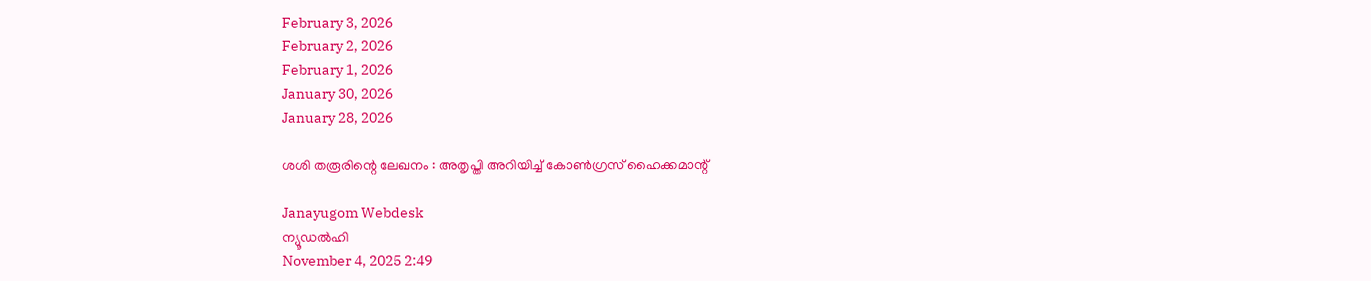February 3, 2026
February 2, 2026
February 1, 2026
January 30, 2026
January 28, 2026

ശശി തരൂരിന്റെ ലേഖനം : അതൃപ്തി അറിയിച്ച് കോണ്‍ഗ്രസ് ഹൈക്കമാന്റ്

Janayugom Webdesk
ന്യൂഡല്‍ഹി
November 4, 2025 2:49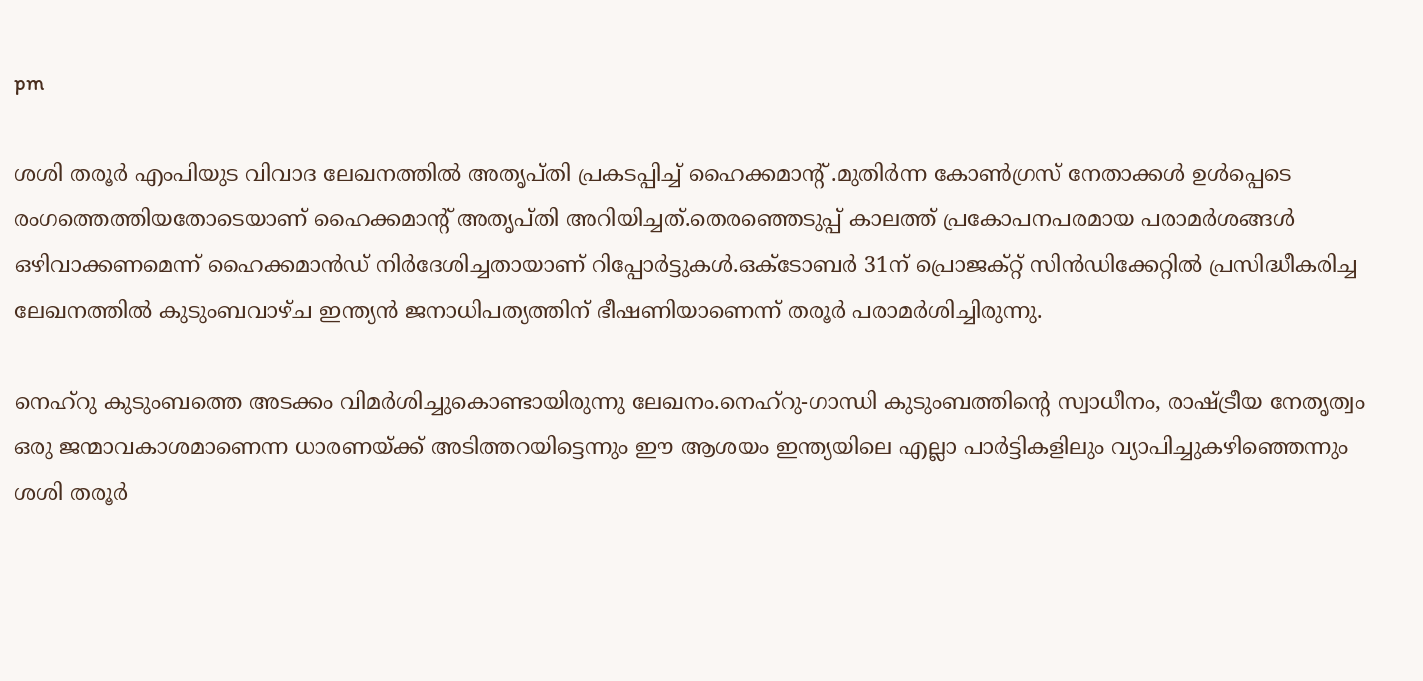pm

ശശി തരൂര്‍ എംപിയുട വിവാദ ലേഖനത്തില്‍ അതൃപ്തി പ്രകടപ്പിച്ച് ഹൈക്കമാന്റ് .മുതിര്‍ന്ന കോണ്‍ഗ്രസ് നേതാക്കള്‍ ഉള്‍പ്പെടെ രംഗത്തെത്തിയതോടെയാണ് ഹൈക്കമാ‍ന്റ് അതൃപ്തി അറിയിച്ചത്.തെരഞ്ഞെടുപ്പ് കാലത്ത് പ്രകോപനപരമായ പരാമര്‍ശങ്ങള്‍ ഒഴിവാക്കണമെന്ന് ഹൈക്കമാന്‍ഡ് നിര്‍ദേശിച്ചതായാണ് റിപ്പോര്‍ട്ടുകള്‍.ഒക്ടോബര്‍ 31ന് പ്രൊജക്റ്റ് സിന്‍ഡിക്കേറ്റില്‍ പ്രസിദ്ധീകരിച്ച ലേഖനത്തില്‍ കുടുംബവാഴ്ച ഇന്ത്യന്‍ ജനാധിപത്യത്തിന് ഭീഷണിയാണെന്ന് തരൂര്‍ പരാമര്‍ശിച്ചിരുന്നു.

നെഹ്റു കുടുംബത്തെ അടക്കം വിമർശിച്ചുകൊണ്ടായിരുന്നു ലേഖനം.നെഹ്റു-ഗാന്ധി കുടുംബത്തിന്റെ സ്വാധീനം, രാഷ്ട്രീയ നേതൃത്വം ഒരു ജന്മാവകാശമാണെന്ന ധാരണയ്ക്ക് അടിത്തറയിട്ടെന്നും ഈ ആശയം ഇന്ത്യയിലെ എല്ലാ പാര്‍ട്ടികളിലും വ്യാപിച്ചുകഴിഞ്ഞെന്നും ശശി തരൂര്‍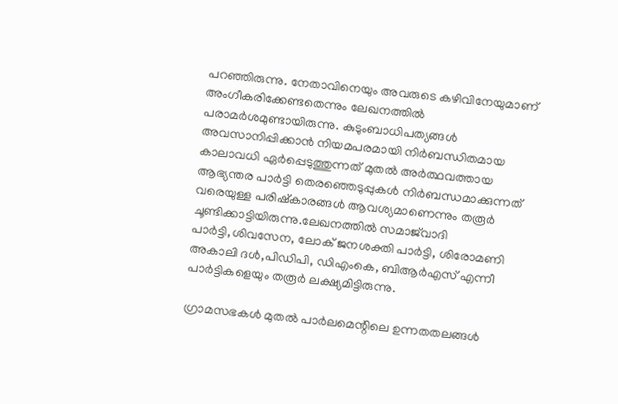പറഞ്ഞിരുന്നു. നേതാവിനെയും അവരുടെ കഴിവിനേയുമാണ് അംഗീകരിക്കേണ്ടതെന്നും ലേഖനത്തില്‍ പരാമര്‍ശമുണ്ടായിരുന്നു. കുടുംബാധിപത്യങ്ങള്‍ അവസാനിപ്പിക്കാന്‍ നിയമപരമായി നിര്‍ബന്ധിതമായ കാലാവധി ഏര്‍പ്പെടുത്തുന്നത് മുതല്‍ അര്‍ത്ഥവത്തായ ആഭ്യന്തര പാര്‍ട്ടി തെരഞ്ഞെടുപ്പുകള്‍ നിര്‍ബന്ധമാക്കുന്നത് വരെയുള്ള പരിഷ്‌കാരങ്ങള്‍ ആവശ്യമാണെന്നും തരൂര്‍ ചൂണ്ടിക്കാട്ടിയിരുന്നു.ലേഖനത്തില്‍ സമാജ്‌വാദി പാര്‍ട്ടി,ശിവസേന, ലോക് ജനശക്തി പാര്‍ട്ടി, ശിരോമണി അകാലി ദള്‍,പിഡിപി, ഡിഎംകെ, ബിആര്‍എസ് എന്നീ പാര്‍ട്ടികളെയും തരൂര്‍ ലക്ഷ്യമിട്ടിരുന്നു.

ഗ്രാമസഭകള്‍ മുതല്‍ പാര്‍ലമെന്റിലെ ഉന്നതതലങ്ങള്‍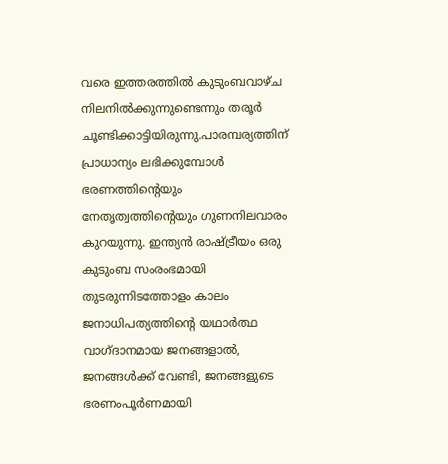വരെ ഇത്തരത്തില്‍ കുടുംബവാഴ്ച നിലനില്‍ക്കുന്നുണ്ടെന്നും തരൂര്‍ ചൂണ്ടിക്കാട്ടിയിരുന്നു.പാരമ്പര്യത്തിന് പ്രാധാന്യം ലഭിക്കുമ്പോള്‍ ഭരണത്തിന്റെയും നേതൃത്വത്തിന്റെയും ഗുണനിലവാരം കുറയുന്നു. ഇന്ത്യന്‍ രാഷ്ട്രീയം ഒരു കുടുംബ സംരംഭമായി തുടരുന്നിടത്തോളം കാലം ജനാധിപത്യത്തിന്റെ യഥാര്‍ത്ഥ വാഗ്ദാനമായ ജനങ്ങളാല്‍, ജനങ്ങള്‍ക്ക് വേണ്ടി, ജനങ്ങളുടെ ഭരണംപൂര്‍ണമായി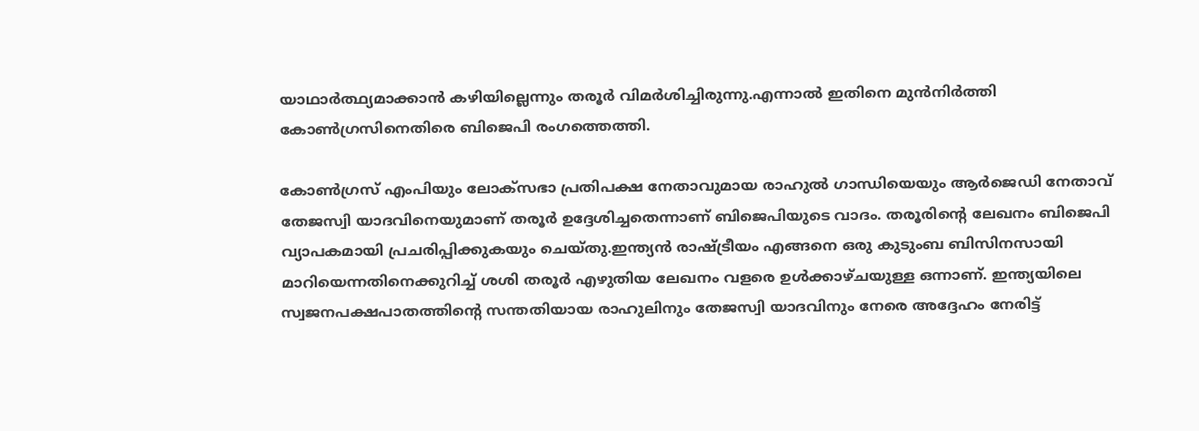യാഥാര്‍ത്ഥ്യമാക്കാന്‍ കഴിയില്ലെന്നും തരൂര്‍ വിമര്‍ശിച്ചിരുന്നു.എന്നാല്‍ ഇതിനെ മുന്‍നിര്‍ത്തി കോണ്‍ഗ്രസിനെതിരെ ബിജെപി രംഗത്തെത്തി.

കോണ്‍ഗ്രസ് എംപിയും ലോക്‌സഭാ പ്രതിപക്ഷ നേതാവുമായ രാഹുല്‍ ഗാന്ധിയെയും ആര്‍ജെഡി നേതാവ് തേജസ്വി യാദവിനെയുമാണ് തരൂര്‍ ഉദ്ദേശിച്ചതെന്നാണ് ബിജെപിയുടെ വാദം. തരൂരിന്റെ ലേഖനം ബിജെപി വ്യാപകമായി പ്രചരിപ്പിക്കുകയും ചെയ്തു.ഇന്ത്യന്‍ രാഷ്ട്രീയം എങ്ങനെ ഒരു കുടുംബ ബിസിനസായി മാറിയെന്നതിനെക്കുറിച്ച് ശശി തരൂര്‍ എഴുതിയ ലേഖനം വളരെ ഉള്‍ക്കാഴ്ചയുള്ള ഒന്നാണ്. ഇന്ത്യയിലെ സ്വജനപക്ഷപാതത്തിന്റെ സന്തതിയായ രാഹുലിനും തേജസ്വി യാദവിനും നേരെ അദ്ദേഹം നേരിട്ട്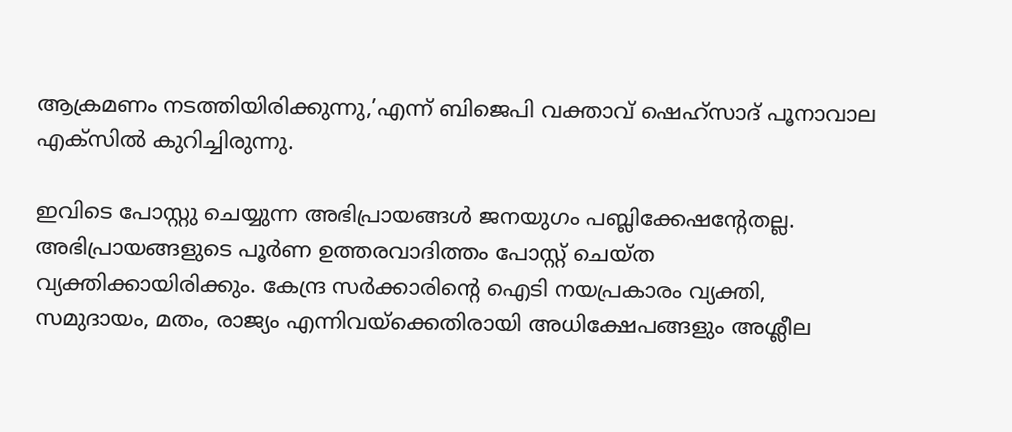ആക്രമണം നടത്തിയിരിക്കുന്നു,’എന്ന് ബിജെപി വക്താവ് ഷെഹ്‌സാദ് പൂനാവാല എക്സില്‍ കുറിച്ചിരുന്നു.

ഇവിടെ പോസ്റ്റു ചെയ്യുന്ന അഭിപ്രായങ്ങള്‍ ജനയുഗം പബ്ലിക്കേഷന്റേതല്ല. അഭിപ്രായങ്ങളുടെ പൂര്‍ണ ഉത്തരവാദിത്തം പോസ്റ്റ് ചെയ്ത വ്യക്തിക്കായിരിക്കും. കേന്ദ്ര സര്‍ക്കാരിന്റെ ഐടി നയപ്രകാരം വ്യക്തി, സമുദായം, മതം, രാജ്യം എന്നിവയ്‌ക്കെതിരായി അധിക്ഷേപങ്ങളും അശ്ലീല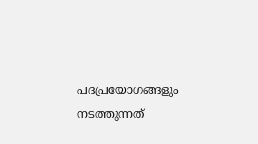പദപ്രയോഗങ്ങളും നടത്തുന്നത്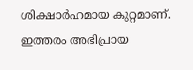ശിക്ഷാര്‍ഹമായ കുറ്റമാണ്. ഇത്തരം അഭിപ്രായ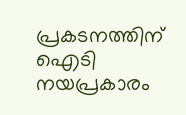പ്രകടനത്തിന് ഐടി നയപ്രകാരം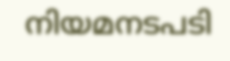നിയമനടപടി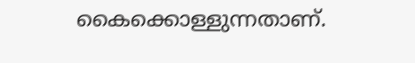കൈക്കൊള്ളുന്നതാണ്.